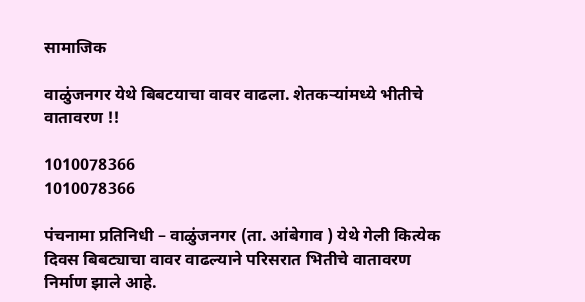सामाजिक

वाळुंजनगर येथे बिबटयाचा वावर वाढला. शेतकऱ्यांमध्ये भीतीचे वातावरण !!

1010078366
1010078366

पंचनामा प्रतिनिधी – वाळुंजनगर (ता. आंबेगाव ) येथे गेली कित्येक दिवस बिबट्याचा वावर वाढल्याने परिसरात भितीचे वातावरण निर्माण झाले आहे.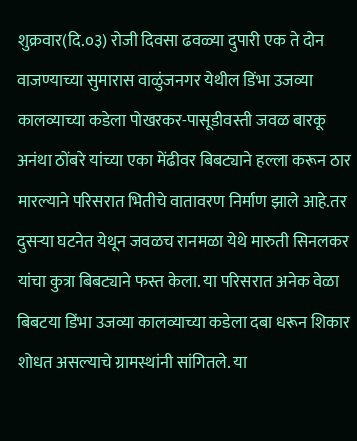शुक्रवार(दि.०३) रोजी दिवसा ढवळ्या दुपारी एक ते दोन वाजण्याच्या सुमारास वाळुंजनगर येथील डिंभा उजव्या कालव्याच्या कडेला पोखरकर-पासूडीवस्ती जवळ बारकू अनंथा ठोंबरे यांच्या एका मेंढीवर बिबट्याने हल्ला करून ठार मारल्याने परिसरात भितीचे वातावरण निर्माण झाले आहे.तर दुसऱ्या घटनेत येथून जवळच रानमळा येथे मारुती सिनलकर यांचा कुत्रा बिबट्याने फस्त केला. या परिसरात अनेक वेळा बिबटया डिंभा उजव्या कालव्याच्या कडेला दबा धरून शिकार शोधत असल्याचे ग्रामस्थांनी सांगितले. या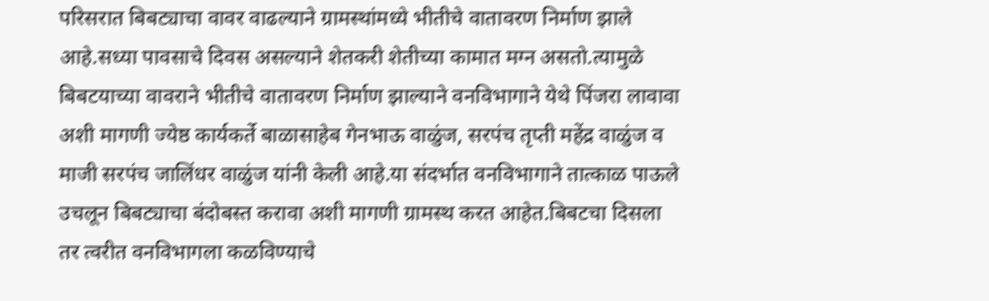परिसरात बिबट्याचा वावर वाढल्याने ग्रामस्थांमध्ये भीतीचे वातावरण निर्माण झाले आहे.सध्या पावसाचे दिवस असल्याने शेतकरी शेतीच्या कामात मग्न असतो.त्यामुळे बिबटयाच्या वावराने भीतीचे वातावरण निर्माण झाल्याने वनविभागाने येथे पिंजरा लावावा अशी मागणी ज्येष्ठ कार्यकर्ते बाळासाहेब गेनभाऊ वाळुंज, सरपंच तृप्ती महेंद्र वाळुंज व माजी सरपंच जालिंधर वाळुंज यांनी केली आहे.या संदर्भात वनविभागाने तात्काळ पाऊले उचलून बिबट्याचा बंदोबस्त करावा अशी मागणी ग्रामस्थ करत आहेत.बिबटचा दिसला तर त्वरीत वनविभागला कळविण्याचे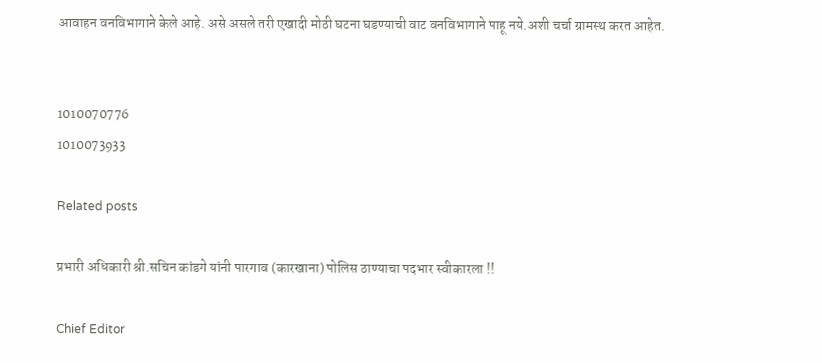आवाहन वनविभागाने केले आहे. असे असले तरी एखादी मोठी घटना घडण्याची वाट वनविभागाने पाहू नये.अशी चर्चा ग्रामस्थ करत आहेत.


1010070776
1010073933

Related posts

प्रभारी अधिकारी श्री.सचिन कांडगे यांनी पारगाव (कारखाना) पोलिस ठाण्याचा पदभार स्वीकारला !!

Chief Editor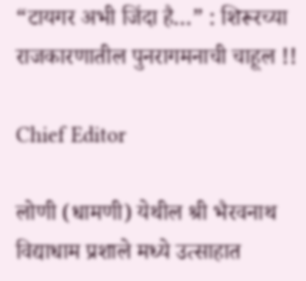“टायगर अभी जिंदा है…” : शिरूरच्या राजकारणातील पुनरागमनाची चाहूल !!

Chief Editor

लोणी (धामणी) येथील श्री भैरवनाथ विद्याधाम प्रशाले मध्ये उत्साहात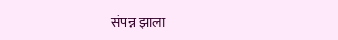संपन्न झाला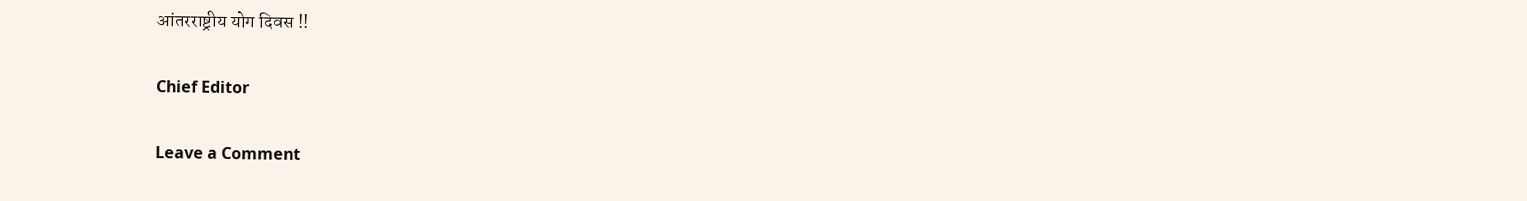आंतरराष्ट्रीय योग दिवस !!

Chief Editor

Leave a Comment